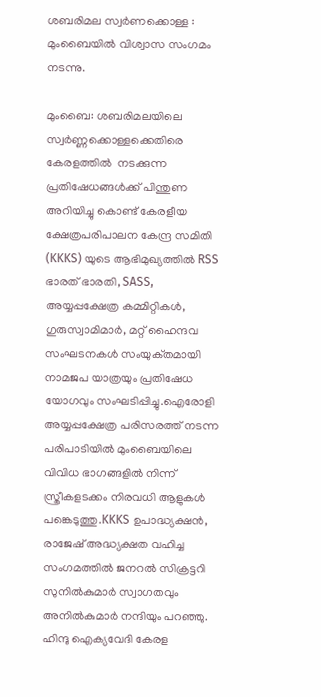ശബരിമല സ്വർണക്കൊള്ള : മുംബൈയിൽ വിശ്വാസ സംഗമം നടന്നു.

മുംബൈ: ശബരിമലയിലെ സ്വർണ്ണക്കൊള്ളക്കെതിരെ കേരളത്തിൽ  നടക്കുന്ന പ്രതിഷേധങ്ങൾക്ക് പിന്തുണ അറിയിച്ചു കൊണ്ട് കേരളീയ ക്ഷേത്രപരിപാലന കേന്ദ്ര സമിതി (KKKS) യുടെ ആഭിമുഖ്യത്തിൽ RSS ഭാരത് ഭാരതി, SASS, അയ്യപ്പക്ഷേത്ര കമ്മിറ്റികൾ, ഗുരുസ്വാമിമാർ, മറ്റ് ഹൈന്ദവ സംഘടനകൾ സംയുക്‌തമായി നാമജപ യാത്രയും പ്രതിഷേധ യോഗവും സംഘടിപ്പിച്ചു.ഐരോളി അയ്യപ്പക്ഷേത്ര പരിസരത്ത് നടന്ന പരിപാടിയിൽ മുംബൈയിലെ വിവിധ ഭാഗങ്ങളിൽ നിന്ന് സ്ത്രീകളടക്കം നിരവധി ആളുകൾ പങ്കെടുത്തു.KKKS ഉപാദ്ധ്യക്ഷൻ, രാജേഷ് അദ്ധ്യക്ഷത വഹിച്ച  സംഗമത്തിൽ ജനറൽ സിക്രട്ടറി സുനിൽകുമാർ സ്വാഗതവും അനിൽകുമാർ നന്ദിയും പറഞ്ഞു. ഹിന്ദു ഐക്യവേദി കേരള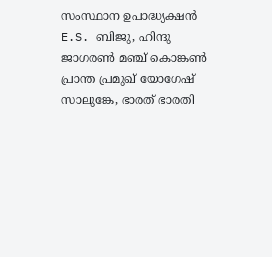സംസ്ഥാന ഉപാദ്ധ്യക്ഷൻ E.S. ബിജു, ഹിന്ദു ജാഗരൺ മഞ്ച് കൊങ്കൺ പ്രാന്ത പ്രമുഖ് യോഗേഷ് സാലുങ്കേ, ഭാരത് ഭാരതി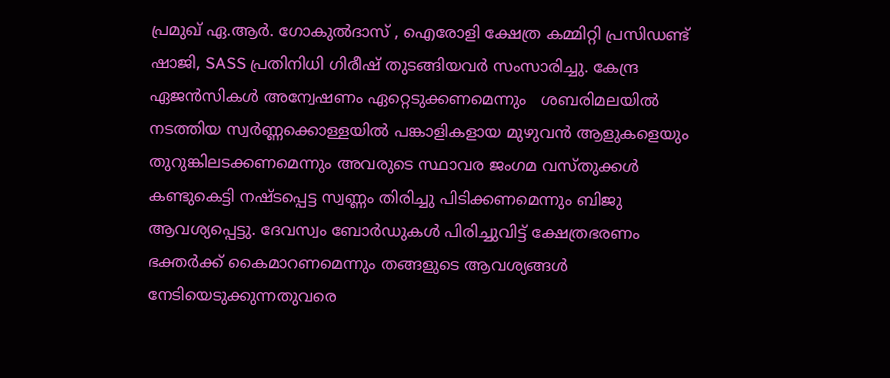പ്രമുഖ് ഏ.ആർ. ഗോകുൽദാസ് , ഐരോളി ക്ഷേത്ര കമ്മിറ്റി പ്രസിഡണ്ട് ഷാജി, SASS പ്രതിനിധി ഗിരീഷ് തുടങ്ങിയവർ സംസാരിച്ചു. കേന്ദ്ര ഏജൻസികൾ അന്വേഷണം ഏറ്റെടുക്കണമെന്നും   ശബരിമലയിൽ നടത്തിയ സ്വർണ്ണക്കൊള്ളയിൽ പങ്കാളികളായ മുഴുവൻ ആളുകളെയും തുറുങ്കിലടക്കണമെന്നും അവരുടെ സ്ഥാവര ജംഗമ വസ്തുക്കൾ കണ്ടുകെട്ടി നഷ്ടപ്പെട്ട സ്വണ്ണം തിരിച്ചു പിടിക്കണമെന്നും ബിജു ആവശ്യപ്പെട്ടു. ദേവസ്വം ബോർഡുകൾ പിരിച്ചുവിട്ട് ക്ഷേത്രഭരണം ഭക്തർക്ക് കൈമാറണമെന്നും തങ്ങളുടെ ആവശ്യങ്ങൾ നേടിയെടുക്കുന്നതുവരെ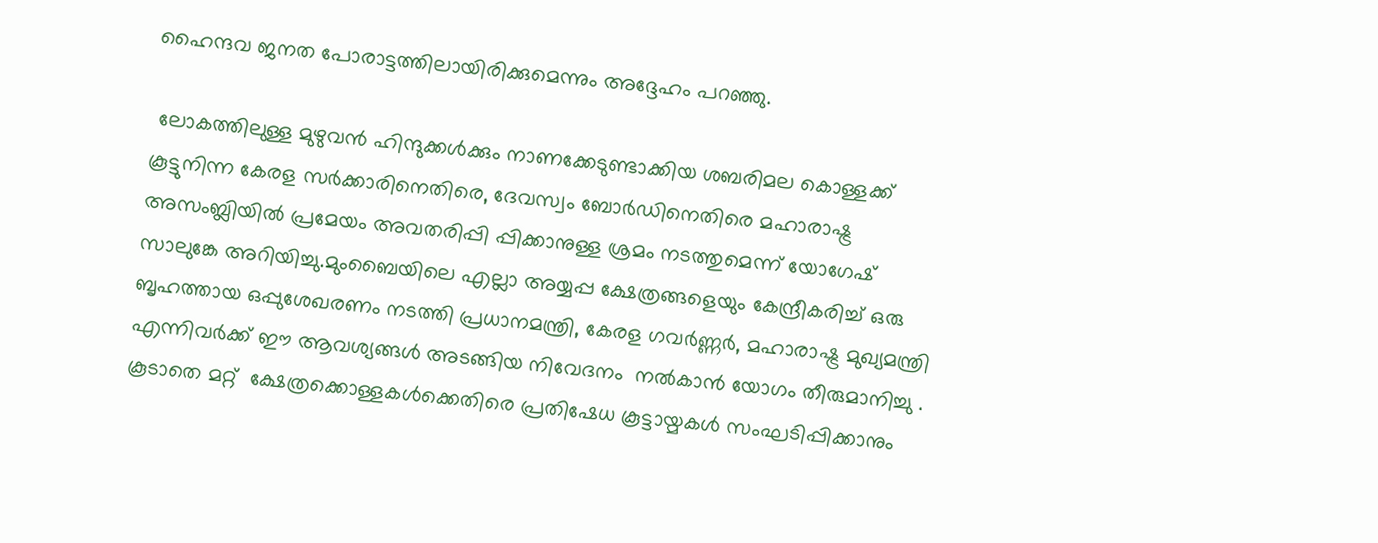ഹൈന്ദവ ജനത പോരാട്ടത്തിലായിരിക്കുമെന്നും അദ്ദേഹം പറഞ്ഞു.

 ലോകത്തിലുള്ള മുഴുവൻ ഹിന്ദുക്കൾക്കും നാണക്കേടുണ്ടാക്കിയ ശബരിമല കൊള്ളക്ക് കൂട്ടുനിന്ന കേരള സർക്കാരിനെതിരെ, ദേവസ്വം ബോർഡിനെതിരെ മഹാരാഷ്ട്ര അസംബ്ലിയിൽ പ്രമേയം അവതരിപ്പി പ്പിക്കാനുള്ള ശ്രമം നടത്തുമെന്ന് യോഗേഷ് സാലുങ്കേ അറിയിച്ചു.മുംബൈയിലെ എല്ലാ അയ്യപ്പ ക്ഷേത്രങ്ങളെയും കേന്ദ്രീകരിച്ച് ഒരു ബൃഹത്തായ ഒപ്പുശേഖരണം നടത്തി പ്രധാനമന്ത്രി, കേരള ഗവർണ്ണർ, മഹാരാഷ്ട്ര മുഖ്യമന്ത്രി എന്നിവർക്ക് ഈ ആവശ്യങ്ങൾ അടങ്ങിയ നിവേദനം  നൽകാൻ യോഗം തീരുമാനിച്ചു . കൂടാതെ മറ്റ്  ക്ഷേത്രക്കൊള്ളകൾക്കെതിരെ പ്രതിഷേധ കൂട്ടായ്മകൾ സംഘടിപ്പിക്കാനും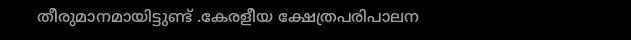തീരുമാനമായിട്ടുണ്ട് .കേരളീയ ക്ഷേത്രപരിപാലന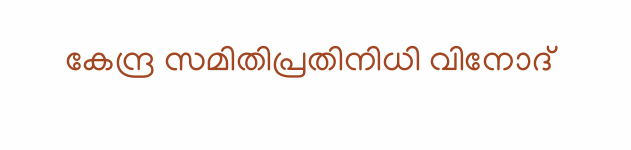കേന്ദ്ര സമിതിപ്രതിനിധി വിനോദ്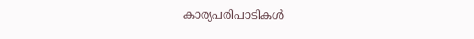കാര്യപരിപാടികൾ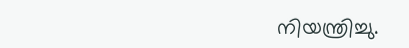നിയന്ത്രിച്ചു.